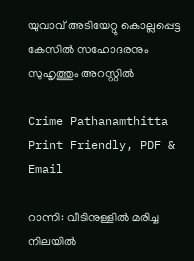യുവാവ് അടിയേറ്റു കൊല്ലപ്പെട്ട കേസില്‍ സഹോദരനും സുഹൃത്തും അറസ്റ്റില്‍

Crime Pathanamthitta
Print Friendly, PDF & Email

റാന്നി: വീടിനുള്ളില്‍ മരിച്ച നിലയില്‍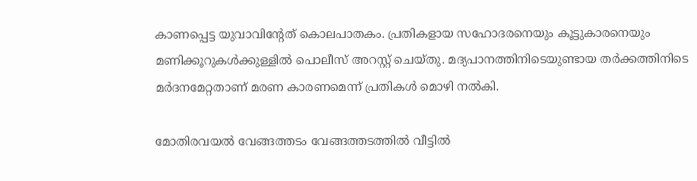കാണപ്പെട്ട യുവാവിന്റേത് കൊലപാതകം. പ്രതികളായ സഹോദരനെയും കൂട്ടുകാരനെയും മണിക്കൂറുകള്‍ക്കുള്ളില്‍ പൊലീസ് അറസ്റ്റ് ചെയ്തു. മദ്യപാനത്തിനിടെയുണ്ടായ തര്‍ക്കത്തിനിടെ മര്‍ദനമേറ്റതാണ് മരണ കാരണമെന്ന് പ്രതികള്‍ മൊഴി നല്‍കി.

മോതിരവയല്‍ വേങ്ങത്തടം വേങ്ങത്തടത്തില്‍ വീട്ടില്‍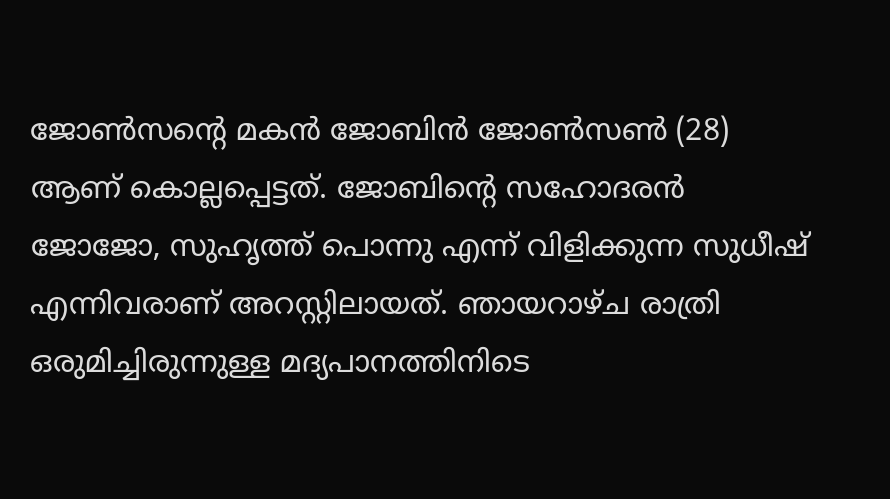ജോണ്‍സന്റെ മകന്‍ ജോബിന്‍ ജോണ്‍സണ്‍ (28) ആണ് കൊല്ലപ്പെട്ടത്. ജോബിന്റെ സഹോദരന്‍ ജോജോ, സുഹൃത്ത് പൊന്നു എന്ന് വിളിക്കുന്ന സുധീഷ് എന്നിവരാണ് അറസ്റ്റിലായത്. ഞായറാഴ്ച രാത്രി ഒരുമിച്ചിരുന്നുള്ള മദ്യപാനത്തിനിടെ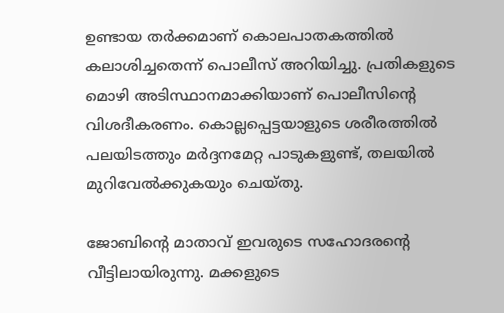ഉണ്ടായ തര്‍ക്കമാണ് കൊലപാതകത്തില്‍ കലാശിച്ചതെന്ന് പൊലീസ് അറിയിച്ചു. പ്രതികളുടെ മൊഴി അടിസ്ഥാനമാക്കിയാണ് പൊലീസിന്റെ വിശദീകരണം. കൊല്ലപ്പെട്ടയാളുടെ ശരീരത്തില്‍ പലയിടത്തും മര്‍ദ്ദനമേറ്റ പാടുകളുണ്ട്, തലയില്‍ മുറിവേല്‍ക്കുകയും ചെയ്തു.

ജോബിന്റെ മാതാവ് ഇവരുടെ സഹോദരന്റെ വീട്ടിലായിരുന്നു. മക്കളുടെ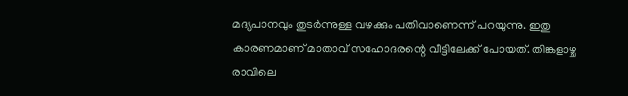മദ്യപാനവും തുടര്‍ന്നുള്ള വഴക്കും പതിവാണെന്ന് പറയുന്നു. ഇതു കാരണമാണ് മാതാവ് സഹോദരന്റെ വീട്ടിലേക്ക് പോയത്. തിങ്കളാഴ്ച രാവിലെ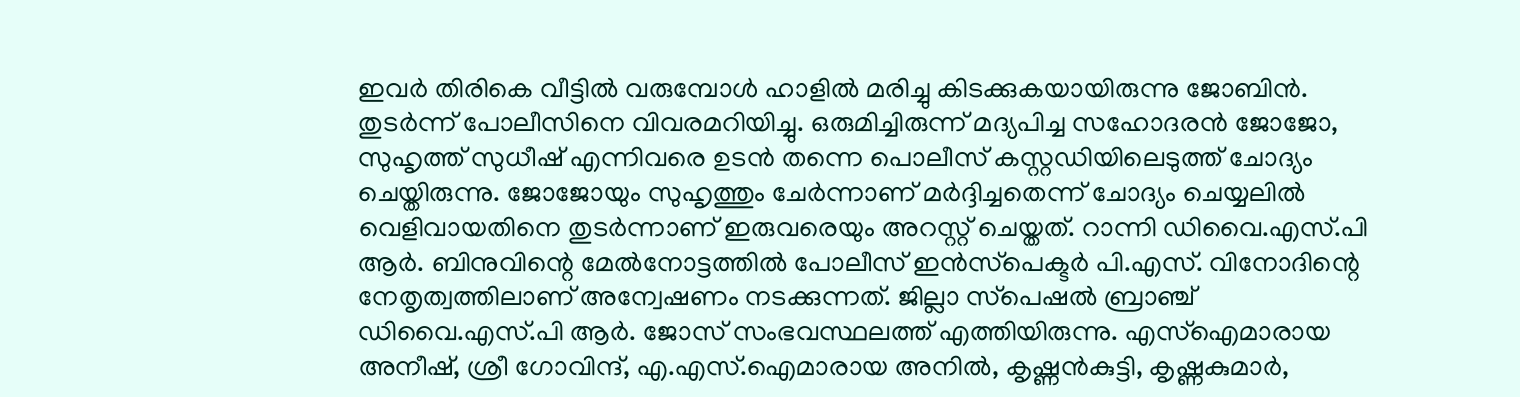ഇവര്‍ തിരികെ വീട്ടില്‍ വരുമ്പോള്‍ ഹാളില്‍ മരിച്ചു കിടക്കുകയായിരുന്നു ജോബിന്‍. തുടര്‍ന്ന് പോലീസിനെ വിവരമറിയിച്ചു. ഒരുമിച്ചിരുന്ന് മദ്യപിച്ച സഹോദരന്‍ ജോജോ, സുഹൃത്ത് സുധീഷ് എന്നിവരെ ഉടന്‍ തന്നെ പൊലീസ് കസ്റ്റഡിയിലെടുത്ത് ചോദ്യം ചെയ്തിരുന്നു. ജോജോയും സുഹൃത്തും ചേര്‍ന്നാണ് മര്‍ദ്ദിച്ചതെന്ന് ചോദ്യം ചെയ്യലില്‍ വെളിവായതിനെ തുടര്‍ന്നാണ് ഇരുവരെയും അറസ്റ്റ് ചെയ്തത്. റാന്നി ഡിവൈ.എസ്.പി ആര്‍. ബിനുവിന്റെ മേല്‍നോട്ടത്തില്‍ പോലീസ് ഇന്‍സ്‌പെക്ടര്‍ പി.എസ്. വിനോദിന്റെ നേതൃത്വത്തിലാണ് അന്വേഷണം നടക്കുന്നത്. ജില്ലാ സ്‌പെഷല്‍ ബ്രാഞ്ച് ഡിവൈ.എസ്.പി ആര്‍. ജോസ് സംഭവസ്ഥലത്ത് എത്തിയിരുന്നു. എസ്‌ഐമാരായ അനീഷ്, ശ്രീ ഗോവിന്ദ്, എ.എസ്.ഐമാരായ അനില്‍, കൃഷ്ണന്‍കുട്ടി, കൃഷ്ണകുമാര്‍,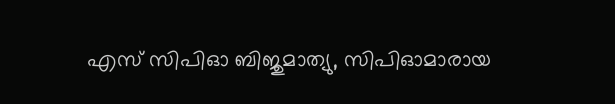എസ് സിപിഓ ബിജുമാത്യു, സിപിഓമാരായ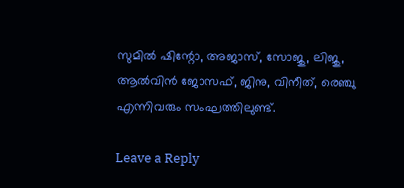സുമില്‍ ഷിന്റോ, അജാസ്, സോജു, ലിജു, ആല്‍വിന്‍ ജോസഫ്, ജിനു, വിനീത്, രെഞ്ചു എന്നിവരും സംഘത്തിലുണ്ട്.

Leave a Reply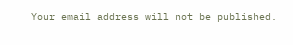Your email address will not be published.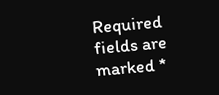Required fields are marked *